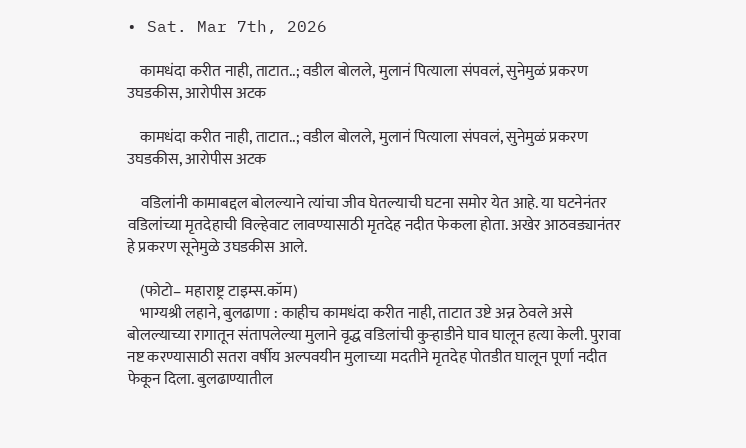• Sat. Mar 7th, 2026

    कामधंदा करीत नाही, ताटात..; वडील बोलले, मुलानं पित्याला संपवलं, सुनेमुळं प्रकरण उघडकीस, आरोपीस अटक

    कामधंदा करीत नाही, ताटात..; वडील बोलले, मुलानं पित्याला संपवलं, सुनेमुळं प्रकरण उघडकीस, आरोपीस अटक

    वडिलांनी कामाबद्दल बोलल्याने त्यांचा जीव घेतल्याची घटना समोर येत आहे. या घटनेनंतर वडिलांच्या मृतदेहाची विल्हेवाट लावण्यासाठी मृतदेह नदीत फेकला होता. अखेर आठवड्यानंतर हे प्रकरण सूनेमुळे उघडकीस आले.

    (फोटो– महाराष्ट्र टाइम्स.कॉम)
    भाग्यश्री लहाने, बुलढाणा : काहीच कामधंदा करीत नाही, ताटात उष्टे अन्न ठेवले असे बोलल्याच्या रागातून संतापलेल्या मुलाने वृद्ध वडिलांची कुऱ्हाडीने घाव घालून हत्या केली. पुरावा नष्ट करण्यासाठी सतरा वर्षीय अल्पवयीन मुलाच्या मदतीने मृतदेह पोतडीत घालून पूर्णा नदीत फेकून दिला. बुलढाण्यातील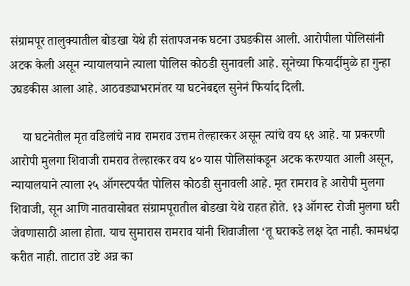संग्रामपूर तालुक्यातील बोडखा येथे ही संतापजनक घटना उघडकीस आली. आरोपीला पोलिसांनी अटक केली असून न्यायालयाने त्याला पोलिस कोठडी सुनावली आहे. सूनेच्या फियार्दीमुळे हा गुन्हा उघडकीस आला आहे. आठवड्याभरानंतर या घटनेबद्दल सुनेनं फिर्याद दिली.

    या घटनेतील मृत वडिलांचे नाव रामराव उत्तम तेल्हारकर असून त्यांचे वय ६९ आहे. या प्रकरणी आरोपी मुलगा शिवाजी रामराव तेल्हारकर वय ४० यास पोलिसांकडून अटक करण्यात आली असून, न्यायालयाने त्याला २५ ऑगस्टपर्यंत पोलिस कोठडी सुनावली आहे. मृत रामराव हे आरोपी मुलगा शिवाजी, सून आणि नातवासोबत संग्रामपूरातील बोडखा येथे राहत होते. १३ ऑगस्ट रोजी मुलगा घरी जेवणासाठी आला होता. याच सुमारास रामराव यांनी शिवाजीला ‘तू घराकडे लक्ष देत नाही. कामधंदा करीत नाही. ताटात उष्टे अन्न का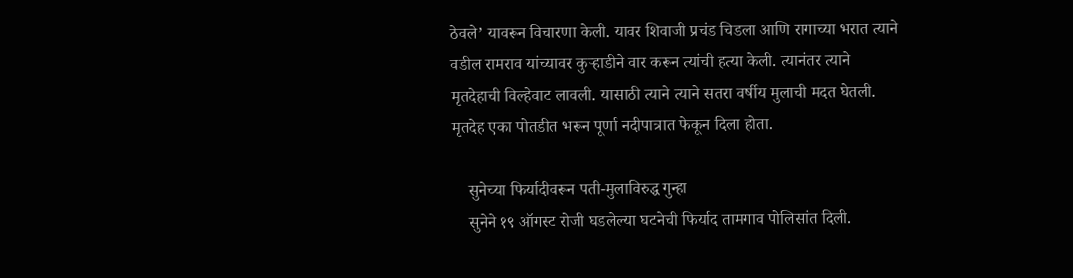ठेवले’ यावरून विचारणा केली. यावर शिवाजी प्रचंड चिडला आणि रागाच्या भरात त्याने वडील रामराव यांच्यावर कुऱ्हाडीने वार करून त्यांची हत्या केली. त्यानंतर त्याने मृतदेहाची विल्हेवाट लावली. यासाठी त्याने त्याने सतरा वर्षीय मुलाची मदत घेतली. मृतदेह एका पोतडीत भरून पूर्णा नदीपात्रात फेकून दिला होता.

    सुनेच्या फिर्यादीवरून पती-मुलाविरुद्ध गुन्हा
    सुनेने १९ ऑगस्ट रोजी घडलेल्या घटनेची फिर्याद तामगाव पोलिसांत दिली.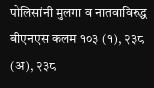पोलिसांनी मुलगा व नातवाविरुद्ध बीएनएस कलम १०३ (१), २३८ (अ), २३८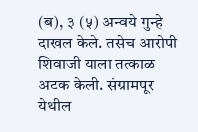(ब), ३ (५) अन्वये गुन्हे दाखल केले. तसेच आरोपी शिवाजी याला तत्काळ अटक केली. संग्रामपूर येथील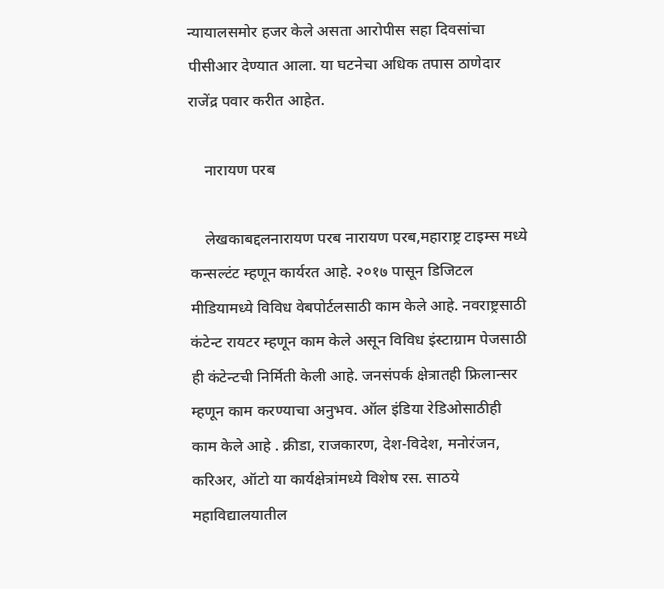न्यायालसमोर हजर केले असता आरोपीस सहा दिवसांचा पीसीआर देण्यात आला. या घटनेचा अधिक तपास ठाणेदार राजेंद्र पवार करीत आहेत.

    नारायण परब

    लेखकाबद्दलनारायण परब नारायण परब,महाराष्ट्र टाइम्स मध्ये कन्सल्टंट म्हणून कार्यरत आहे. २०१७ पासून डिजिटल मीडियामध्ये विविध वेबपोर्टलसाठी काम केले आहे. नवराष्ट्रसाठी कंटेन्ट रायटर म्हणून काम केले असून विविध इंस्टाग्राम पेजसाठी ही कंटेन्टची निर्मिती केली आहे. जनसंपर्क क्षेत्रातही फ्रिलान्सर म्हणून काम करण्याचा अनुभव. ऑल इंडिया रेडिओसाठीही काम केले आहे . क्रीडा, राजकारण, देश-विदेश, मनोरंजन, करिअर, ऑटो या कार्यक्षेत्रांमध्ये विशेष रस. साठये महाविद्यालयातील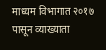माध्यम विभागात २०१७ पासून व्याख्याता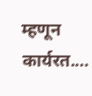म्हणून कार्यरत.…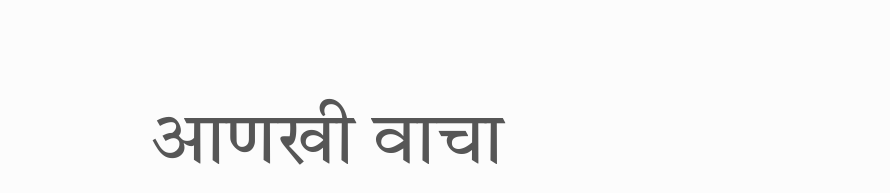आणखी वाचा